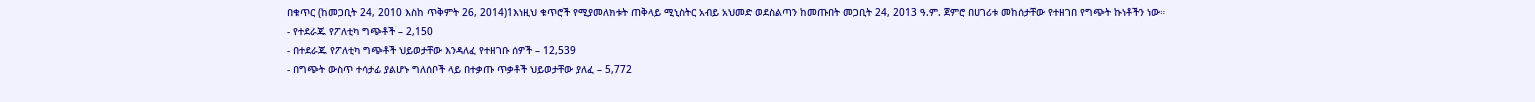በቁጥር (ከመጋቢት 24, 2010 እስከ ጥቅምት 26, 2014)1እነዚህ ቁጥሮች የሚያመለክቱት ጠቅላይ ሚኒስትር አብይ አህመድ ወደስልጣን ከመጡበት መጋቢት 24, 2013 ዓ.ም. ጀምሮ በሀገሪቱ መከሰታቸው የተዘገበ የግጭት ኩነቶችን ነው።
- የተደራጁ የፖለቲካ ግጭቶች – 2,150
- በተደራጁ የፖለቲካ ግጭቶች ህይወታቸው እንዳለፈ የተዘገቡ ሰዎች – 12,539
- በግጭት ውስጥ ተሳታፊ ያልሆኑ ግለሰቦች ላይ በተቃጡ ጥቃቶች ህይወታቸው ያለፈ – 5,772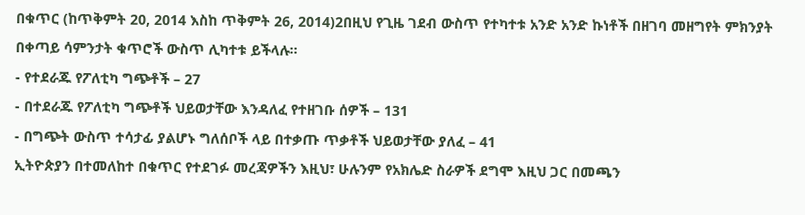በቁጥር (ከጥቅምት 20, 2014 እስከ ጥቅምት 26, 2014)2በዚህ የጊዜ ገደብ ውስጥ የተካተቱ አንድ አንድ ኩነቶች በዘገባ መዘግየት ምክንያት በቀጣይ ሳምንታት ቁጥሮች ውስጥ ሊካተቱ ይችላሉ።
- የተደራጁ የፖለቲካ ግጭቶች – 27
- በተደራጁ የፖለቲካ ግጭቶች ህይወታቸው እንዳለፈ የተዘገቡ ሰዎች – 131
- በግጭት ውስጥ ተሳታፊ ያልሆኑ ግለሰቦች ላይ በተቃጡ ጥቃቶች ህይወታቸው ያለፈ – 41
ኢትዮጵያን በተመለከተ በቁጥር የተደገፉ መረጃዎችን እዚህ፣ ሁሉንም የአክሌድ ስራዎች ደግሞ እዚህ ጋር በመጫን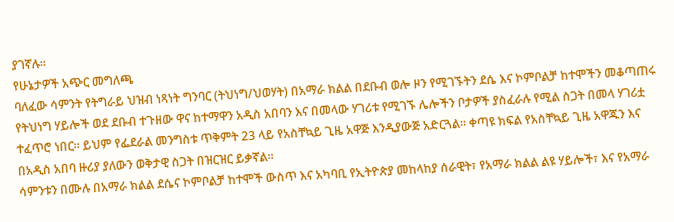ያገኛሉ።
የሁኔታዎች አጭር መግለጫ
ባለፈው ሳምንት የትግራይ ህዝብ ነጻነት ግንባር (ትህነግ/ህወሃት) በአማራ ክልል በደቡብ ወሎ ዞን የሚገኙትን ደሴ እና ኮምቦልቻ ከተሞችን መቆጣጠሩ የትህነግ ሃይሎች ወደ ደቡብ ተጉዘው ዋና ከተማዋን አዲስ አበባን እና በመላው ሃገሪቱ የሚገኙ ሌሎችን ቦታዎች ያስፈራሉ የሚል ስጋት በመላ ሃገሪቷ ተፈጥሮ ነበር። ይህም የፌደራል መንግስቱ ጥቅምት 23 ላይ የአስቸኳይ ጊዜ አዋጅ እንዲያውጅ አድርጓል። ቀጣዩ ክፍል የአስቸኳይ ጊዜ አዋጁን እና በአዲስ አበባ ዙሪያ ያለውን ወቅታዊ ስጋት በዝርዝር ይቃኛል።
ሳምንቱን በሙሉ በአማራ ክልል ደሴና ኮምቦልቻ ከተሞች ውስጥ እና አካባቢ የኢትዮጵያ መከላከያ ሰራዊት፣ የአማራ ክልል ልዩ ሃይሎች፣ እና የአማራ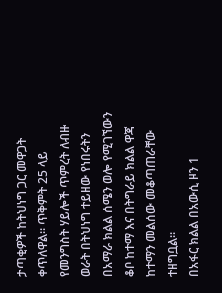ታጣቂዎች ከትህነግ ጋር መዋጋት ቀጥለዋል። ጥቅምት 25 ላይ የመንግስት ሃይሎች ጥምረት ለብዙ ወራት በትህነግ ተይዘው የነበሩትን በአማራ ክልል ሰሜን ወሎ የሚገኘውን ቆቦ ከተማ እና በትግራይ ክልል ዋጃ ከተማን መልሰው መቆጣጠራቸው ተዘግቧል።
በአፋር ክልል በአውሲ ዞን 1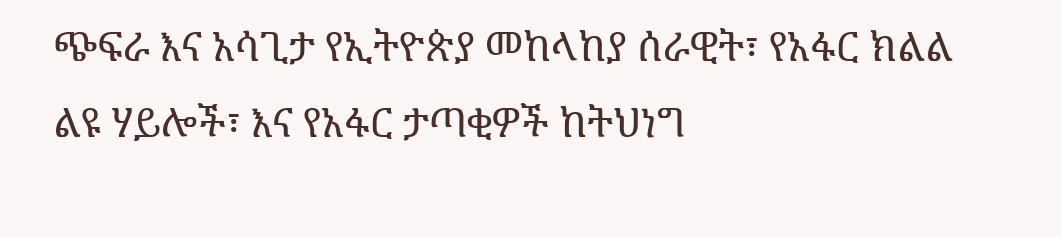ጭፍራ እና አሳጊታ የኢትዮጵያ መከላከያ ሰራዊት፣ የአፋር ክልል ልዩ ሃይሎች፣ እና የአፋር ታጣቂዎች ከትህነግ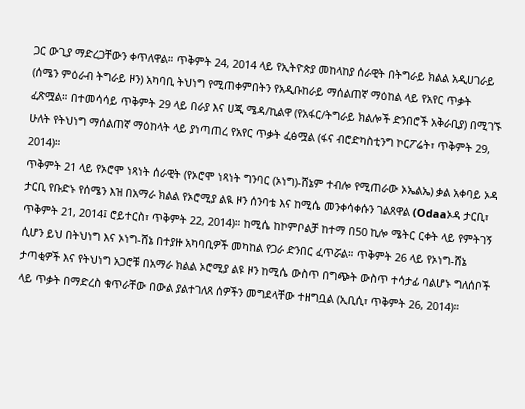ጋር ውጊያ ማድረጋቸውን ቀጥለዋል። ጥቅምት 24, 2014 ላይ የኢትዮጵያ መከላከያ ሰራዊት በትግራይ ክልል አዲሀገራይ (ሰሜን ምዕራብ ትግራይ ዞን) አካባቢ ትህነግ የሚጠቀምበትን የአዲቡከራይ ማሰልጠኛ ማዕከል ላይ የአየር ጥቃት ፈጽሟል። በተመሳሳይ ጥቅምት 29 ላይ በራያ እና ሀጂ ሜዳ/ኪልዋ (የአፋር/ትግራይ ክልሎች ድንበሮች አቅራቢያ) በሚገኙ ሁለት የትህነግ ማሰልጠኛ ማዕከላት ላይ ያነጣጠረ የአየር ጥቃት ፈፅሟል (ፋና ብሮድካስቲንግ ኮርፖሬት፣ ጥቅምት 29, 2014)።
ጥቅምት 21 ላይ የኦሮሞ ነጻነት ሰራዊት (የኦሮሞ ነጻነት ግንባር (ኦነግ)-ሸኔም ተብሎ የሚጠራው ኦኤልኤ) ቃል አቀባይ ኦዳ ታርቢ የቡድኑ የሰሜን እዝ በአማራ ክልል የኦሮሚያ ልዪ ዞን ሰንባቴ እና ከሚሴ መንቀሳቀሱን ገልጸዋል (Odaaኦዳ ታርቢ፣ ጥቅምት 21, 2014፤ ሮይተርስ፣ ጥቅምት 22, 2014)። ከሚሴ ከኮምቦልቻ ከተማ በ50 ኪሎ ሜትር ርቀት ላይ የምትገኝ ሲሆን ይህ በትህነግ እና ኦነግ-ሸኔ በተያዙ አካባቢዎች መካከል የጋራ ድንበር ፈጥሯል። ጥቅምት 26 ላይ የኦነግ-ሸኔ ታጣቂዎች እና የትህነግ አጋሮቹ በአማራ ክልል ኦሮሚያ ልዩ ዞን ከሚሴ ውስጥ በግጭት ውስጥ ተሳታፊ ባልሆኑ ግለሰቦች ላይ ጥቃት በማድረስ ቁጥራቸው በውል ያልተገለጸ ሰዎችን መግደላቸው ተዘግቧል (ኢቢሲ፣ ጥቅምት 26, 2014)።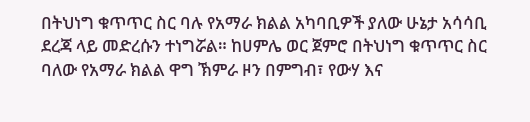በትህነግ ቁጥጥር ስር ባሉ የአማራ ክልል አካባቢዎች ያለው ሁኔታ አሳሳቢ ደረጃ ላይ መድረሱን ተነግሯል። ከሀምሌ ወር ጀምሮ በትህነግ ቁጥጥር ስር ባለው የአማራ ክልል ዋግ ኽምራ ዞን በምግብ፣ የውሃ እና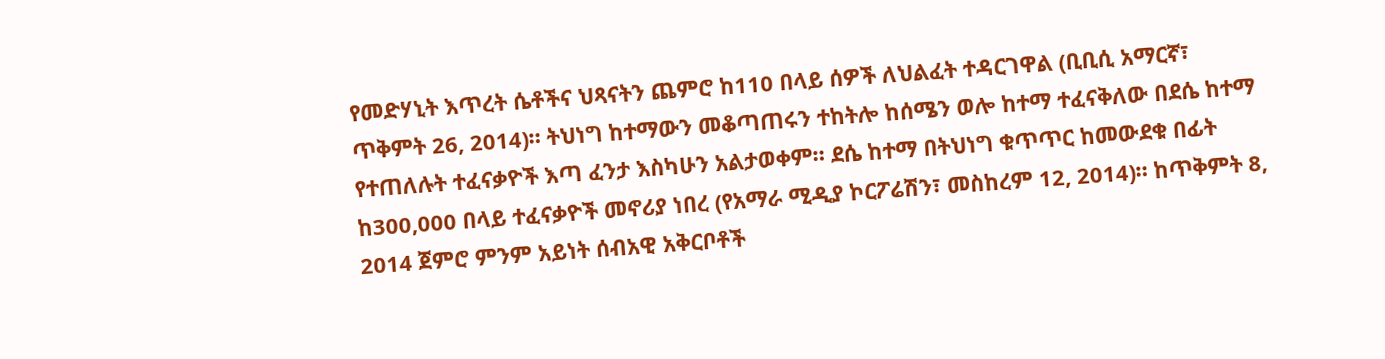የመድሃኒት እጥረት ሴቶችና ህጻናትን ጨምሮ ከ110 በላይ ሰዎች ለህልፈት ተዳርገዋል (ቢቢሲ አማርኛ፣ ጥቅምት 26, 2014)። ትህነግ ከተማውን መቆጣጠሩን ተከትሎ ከሰሜን ወሎ ከተማ ተፈናቅለው በደሴ ከተማ የተጠለሉት ተፈናቃዮች እጣ ፈንታ እስካሁን አልታወቀም። ደሴ ከተማ በትህነግ ቁጥጥር ከመውደቁ በፊት ከ300,000 በላይ ተፈናቃዮች መኖሪያ ነበረ (የአማራ ሚዲያ ኮርፖሬሽን፣ መስከረም 12, 2014)። ከጥቅምት 8, 2014 ጀምሮ ምንም አይነት ሰብአዊ አቅርቦቶች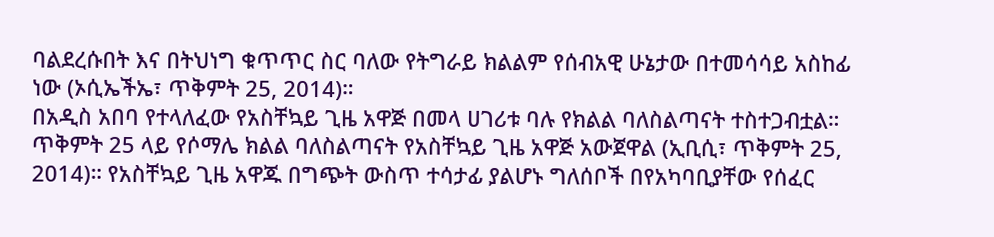ባልደረሱበት እና በትህነግ ቁጥጥር ስር ባለው የትግራይ ክልልም የሰብአዊ ሁኔታው በተመሳሳይ አስከፊ ነው (ኦሲኤችኤ፣ ጥቅምት 25, 2014)።
በአዲስ አበባ የተላለፈው የአስቸኳይ ጊዜ አዋጅ በመላ ሀገሪቱ ባሉ የክልል ባለስልጣናት ተስተጋብቷል። ጥቅምት 25 ላይ የሶማሌ ክልል ባለስልጣናት የአስቸኳይ ጊዜ አዋጅ አውጀዋል (ኢቢሲ፣ ጥቅምት 25, 2014)። የአስቸኳይ ጊዜ አዋጁ በግጭት ውስጥ ተሳታፊ ያልሆኑ ግለሰቦች በየአካባቢያቸው የሰፈር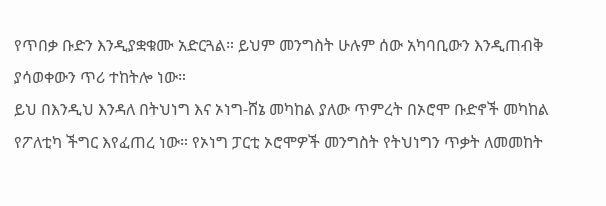የጥበቃ ቡድን እንዲያቋቁሙ አድርጓል። ይህም መንግስት ሁሉም ሰው አካባቢውን እንዲጠብቅ ያሳወቀውን ጥሪ ተከትሎ ነው።
ይህ በእንዲህ እንዳለ በትህነግ እና ኦነግ-ሸኔ መካከል ያለው ጥምረት በኦሮሞ ቡድኖች መካከል የፖለቲካ ችግር እየፈጠረ ነው። የኦነግ ፓርቲ ኦሮሞዎች መንግስት የትህነግን ጥቃት ለመመከት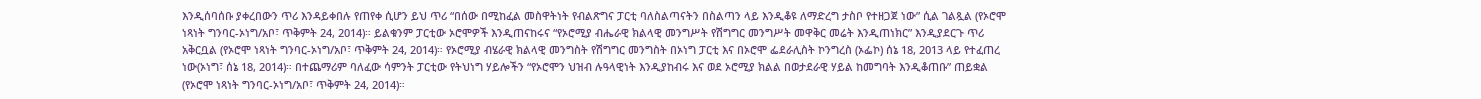እንዲሰባሰቡ ያቀረበውን ጥሪ እንዳይቀበሉ የጠየቀ ሲሆን ይህ ጥሪ “በሰው በሚከፈል መስዋትነት የብልጽግና ፓርቲ ባለስልጣናትን በስልጣን ላይ እንዲቆዩ ለማድረግ ታስቦ የተዘጋጀ ነው” ሲል ገልጿል (የኦሮሞ ነጻነት ግንባር-ኦነግ/አቦ፣ ጥቅምት 24, 2014)። ይልቁንም ፓርቲው ኦሮሞዎች እንዲጠናከሩና “የኦሮሚያ ብሔራዊ ክልላዊ መንግሥት የሽግግር መንግሥት መዋቅር መሬት እንዲጠነክር” እንዲያደርጉ ጥሪ አቅርቧል (የኦሮሞ ነጻነት ግንባር-ኦነግ/አቦ፣ ጥቅምት 24, 2014)። የኦሮሚያ ብሄራዊ ክልላዊ መንግስት የሽግግር መንግስት በኦነግ ፓርቲ እና በኦሮሞ ፌደራሊስት ኮንግረስ (ኦፌኮ) ሰኔ 18, 2013 ላይ የተፈጠረ ነው(ኦነግ፣ ሰኔ 18, 2014)። በተጨማሪም ባለፈው ሳምንት ፓርቲው የትህነግ ሃይሎችን “የኦሮሞን ህዝብ ሉዓላዊነት እንዲያከብሩ እና ወደ ኦሮሚያ ክልል በወታደራዊ ሃይል ከመግባት እንዲቆጠቡ” ጠይቋል (የኦሮሞ ነጻነት ግንባር-ኦነግ/አቦ፣ ጥቅምት 24, 2014)።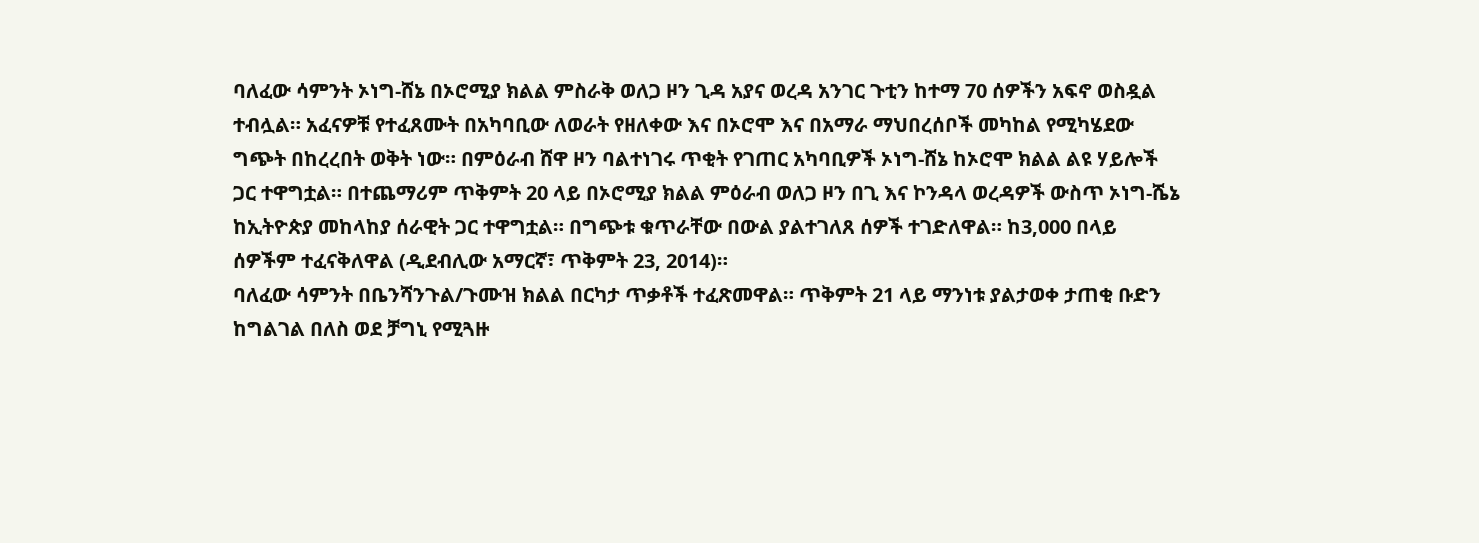ባለፈው ሳምንት ኦነግ-ሸኔ በኦሮሚያ ክልል ምስራቅ ወለጋ ዞን ጊዳ አያና ወረዳ አንገር ጉቲን ከተማ 70 ሰዎችን አፍኖ ወስዷል ተብሏል። አፈናዎቹ የተፈጸሙት በአካባቢው ለወራት የዘለቀው እና በኦሮሞ እና በአማራ ማህበረሰቦች መካከል የሚካሄደው ግጭት በከረረበት ወቅት ነው። በምዕራብ ሸዋ ዞን ባልተነገሩ ጥቂት የገጠር አካባቢዎች ኦነግ-ሸኔ ከኦሮሞ ክልል ልዩ ሃይሎች ጋር ተዋግቷል። በተጨማሪም ጥቅምት 20 ላይ በኦሮሚያ ክልል ምዕራብ ወለጋ ዞን በጊ እና ኮንዳላ ወረዳዎች ውስጥ ኦነግ-ሼኔ ከኢትዮጵያ መከላከያ ሰራዊት ጋር ተዋግቷል። በግጭቱ ቁጥራቸው በውል ያልተገለጸ ሰዎች ተገድለዋል። ከ3,000 በላይ ሰዎችም ተፈናቅለዋል (ዲደብሊው አማርኛ፣ ጥቅምት 23, 2014)።
ባለፈው ሳምንት በቤንሻንጉል/ጉሙዝ ክልል በርካታ ጥቃቶች ተፈጽመዋል። ጥቅምት 21 ላይ ማንነቱ ያልታወቀ ታጠቂ ቡድን ከግልገል በለስ ወደ ቻግኒ የሚጓዙ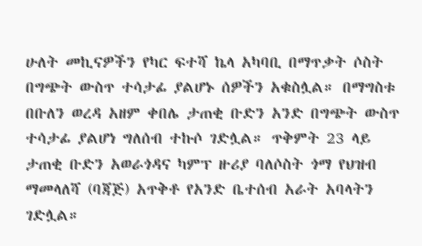ሁለት መኪናዎችን የካር ፍተሻ ኬላ አካባቢ በማጥቃት ሶስት በግጭት ውስጥ ተሳታፊ ያልሆኑ ሰዎችን አቁስሏል። በማግስቱ በቡለን ወረዳ አዘም ቀበሌ ታጠቂ ቡድን አንድ በግጭት ውስጥ ተሳታፊ ያልሆነ ግለሰብ ተኩሶ ገድሏል። ጥቅምት 23 ላይ ታጠቂ ቡድን አወራጎዳና ካምፕ ዙሪያ ባለሶስት ጎማ የህዝብ ማመላለሻ (ባጃጅ) አጥቅቶ የአንድ ቤተሰብ አራት አባላትን ገድሏል።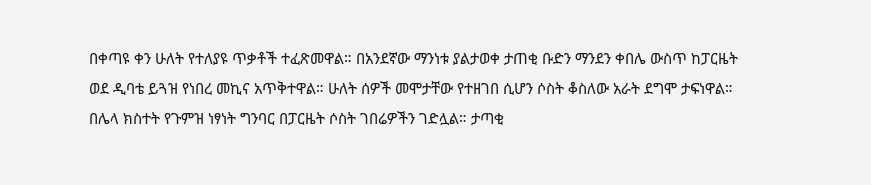በቀጣዩ ቀን ሁለት የተለያዩ ጥቃቶች ተፈጽመዋል። በአንደኛው ማንነቱ ያልታወቀ ታጠቂ ቡድን ማንደን ቀበሌ ውስጥ ከፓርዜት ወደ ዲባቴ ይጓዝ የነበረ መኪና አጥቅተዋል። ሁለት ሰዎች መሞታቸው የተዘገበ ሲሆን ሶስት ቆስለው አራት ደግሞ ታፍነዋል። በሌላ ክስተት የጉምዝ ነፃነት ግንባር በፓርዜት ሶስት ገበሬዎችን ገድሏል። ታጣቂ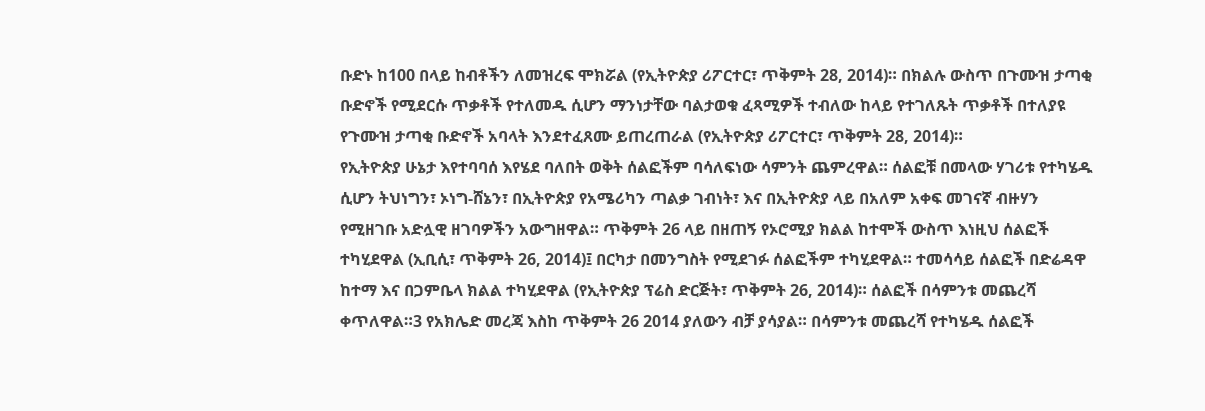ቡድኑ ከ100 በላይ ከብቶችን ለመዝረፍ ሞክሯል (የኢትዮጵያ ሪፖርተር፣ ጥቅምት 28, 2014)። በክልሉ ውስጥ በጉሙዝ ታጣቂ ቡድኖች የሚደርሱ ጥቃቶች የተለመዱ ሲሆን ማንነታቸው ባልታወቁ ፈጻሚዎች ተብለው ከላይ የተገለጹት ጥቃቶች በተለያዩ የጉሙዝ ታጣቂ ቡድኖች አባላት እንደተፈጸሙ ይጠረጠራል (የኢትዮጵያ ሪፖርተር፣ ጥቅምት 28, 2014)።
የኢትዮጵያ ሁኔታ እየተባባሰ እየሄደ ባለበት ወቅት ሰልፎችም ባሳለፍነው ሳምንት ጨምረዋል። ሰልፎቹ በመላው ሃገሪቱ የተካሄዱ ሲሆን ትህነግን፣ ኦነግ-ሸኔን፣ በኢትዮጵያ የአሜሪካን ጣልቃ ገብነት፣ እና በኢትዮጵያ ላይ በአለም አቀፍ መገናኛ ብዙሃን የሚዘገቡ አድሏዊ ዘገባዎችን አውግዘዋል። ጥቅምት 26 ላይ በዘጠኝ የኦሮሚያ ክልል ከተሞች ውስጥ እነዚህ ሰልፎች ተካሂደዋል (ኢቢሲ፣ ጥቅምት 26, 2014)፤ በርካታ በመንግስት የሚደገፉ ሰልፎችም ተካሂደዋል። ተመሳሳይ ሰልፎች በድሬዳዋ ከተማ እና በጋምቤላ ክልል ተካሂደዋል (የኢትዮጵያ ፕሬስ ድርጅት፣ ጥቅምት 26, 2014)። ሰልፎች በሳምንቱ መጨረሻ ቀጥለዋል።3 የአክሌድ መረጃ እስከ ጥቅምት 26 2014 ያለውን ብቻ ያሳያል። በሳምንቱ መጨረሻ የተካሄዱ ሰልፎች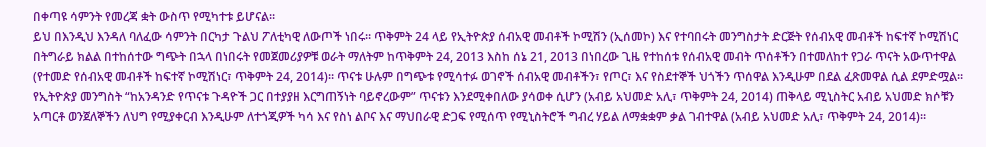በቀጣዩ ሳምንት የመረጃ ቋት ውስጥ የሚካተቱ ይሆናል።
ይህ በእንዲህ እንዳለ ባለፈው ሳምንት በርካታ ጉልህ ፖለቲካዊ ለውጦች ነበሩ። ጥቅምት 24 ላይ የኢትዮጵያ ሰብአዊ መብቶች ኮሚሽን (ኢሰመኮ) እና የተባበሩት መንግስታት ድርጅት የሰብአዊ መብቶች ከፍተኛ ኮሚሽነር በትግራይ ክልል በተከሰተው ግጭት በኋላ በነበሩት የመጀመሪያዎቹ ወራት ማለትም ከጥቅምት 24, 2013 እስከ ሰኔ 21, 2013 በነበረው ጊዜ የተከሰቱ የሰብአዊ መብት ጥሰቶችን በተመለከተ የጋራ ጥናት አውጥተዋል (የተመድ የሰብአዊ መብቶች ከፍተኛ ኮሚሽነር፣ ጥቅምት 24, 2014)። ጥናቱ ሁሉም በግጭቱ የሚሳተፉ ወገኖች ሰብአዊ መብቶችን፣ የጦር፣ እና የስደተኞች ህጎችን ጥሰዋል እንዲሁም በደል ፈጽመዋል ሲል ደምድሟል። የኢትዮጵያ መንግስት “ከአንዳንድ የጥናቱ ጉዳዮች ጋር በተያያዘ እርግጠኝነት ባይኖረውም” ጥናቱን እንደሚቀበለው ያሳወቀ ሲሆን (አብይ አህመድ አሊ፣ ጥቅምት 24, 2014) ጠቅላይ ሚኒስትር አብይ አህመድ ክሶቹን አጣርቶ ወንጀለኞችን ለህግ የሚያቀርብ እንዲሁም ለተጎጂዎች ካሳ እና የስነ ልቦና እና ማህበራዊ ድጋፍ የሚሰጥ የሚኒስትሮች ግብረ ሃይል ለማቋቋም ቃል ገብተዋል (አብይ አህመድ አሊ፣ ጥቅምት 24, 2014)።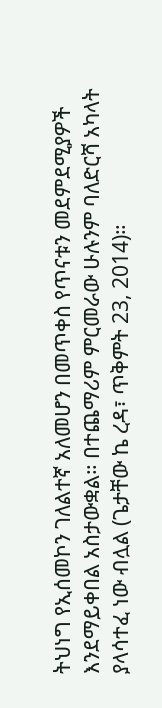ትህነግ የኢሰመኮን ገለልተኛ አለመሆን በመጥቀስ የጥናቱን መደምደሚያዎች እንደማይቀበል አስታውቋል። በተጨማሪም ምርመራው ሁሉንም ባለድርሻ አካላት ያላሳተፈ ነው ብሏል (ጌታቸው ኬ ረዳ፣ ጥቅምት 23, 2014)።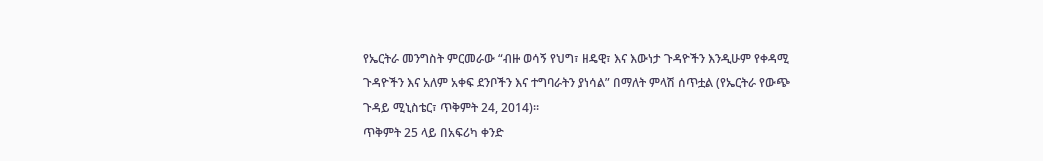የኤርትራ መንግስት ምርመራው “ብዙ ወሳኝ የህግ፣ ዘዴዊ፣ እና እውነታ ጉዳዮችን እንዲሁም የቀዳሚ ጉዳዮችን እና አለም አቀፍ ደንቦችን እና ተግባራትን ያነሳል” በማለት ምላሽ ሰጥቷል (የኤርትራ የውጭ ጉዳይ ሚኒስቴር፣ ጥቅምት 24, 2014)።
ጥቅምት 25 ላይ በአፍሪካ ቀንድ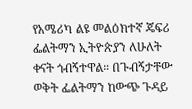የአሜሪካ ልዩ መልዕክተኛ ጄፍሪ ፌልትማን ኢትዮጵያን ለሁለት ቀናት ጎብኝተዋል። በጉብኝታቸው ወቅት ፌልትማን ከውጭ ጉዳይ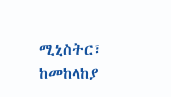ሚኒስትር፣ ከመከላከያ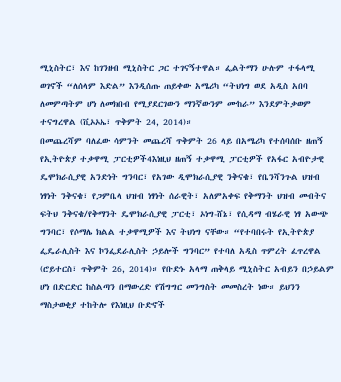ሚኒስትር፣ እና ከገንዘብ ሚኒስትር ጋር ተገናኝተዋል። ፌልትማን ሁሉም ተፋላሚ ወገኖች “ለሰላም እድል” እንዲሰጡ ጠይቀው አሜሪካ “ትህነግ ወደ አዲስ አበባ ለመምጣትም ሆነ ለመክበብ የሚያደርገውን ማንኛውንም ሙከራ” እንደምትቃወም ተናግረዋል (ቪኦኦኤ፣ ጥቅምት 24, 2014)።
በመጨረሻም ባለፈው ሳምንት መጨረሻ ጥቅምት 26 ላይ በአሜሪካ የተሰባሰቡ ዘጠኝ የኢትዮጵያ ተቃዋሚ ፓርቲዎች4እነዚህ ዘጠኝ ተቃዋሚ ፓርቲዎች የአፋር አብዮታዊ ዴሞክራሲያዊ አንድነት ግንባር፣ የአገው ዲሞክራሲያዊ ንቅናቄ፣ የቤንሻንጉል ህዝብ ነፃነት ንቅናቄ፣ የጋምቤላ ህዝብ ነፃነት ሰራዊት፣ አለምአቀፍ የቅማንት ህዝብ መብትና ፍትህ ንቅናቄ/የቅማንት ዴሞክራሲያዊ ፓርቲ፣ ኦነግ-ሸኔ፣ የሲዳማ ብሄራዊ ነፃ አውጭ ግንባር፣ የሶማሌ ክልል ተቃዋሚዎች እና ትህነግ ናቸው። “የተባበሩት የኢትዮጵያ ፌዴራሊስት እና ኮንፌደራሊስት ኃይሎች ግንባር” የተባለ አዲስ ጥምረት ፈጥረዋል (ሮይተርስ፣ ጥቅምት 26, 2014)። የቡድኑ አላማ ጠቅላይ ሚኒስትር አብይን በኃይልም ሆነ በድርድር ከስልጣን በማውረድ የሽግግር መንግስት መመስረት ነው። ይህንን ማስታወቂያ ተከትሎ የእነዚህ ቡድኖች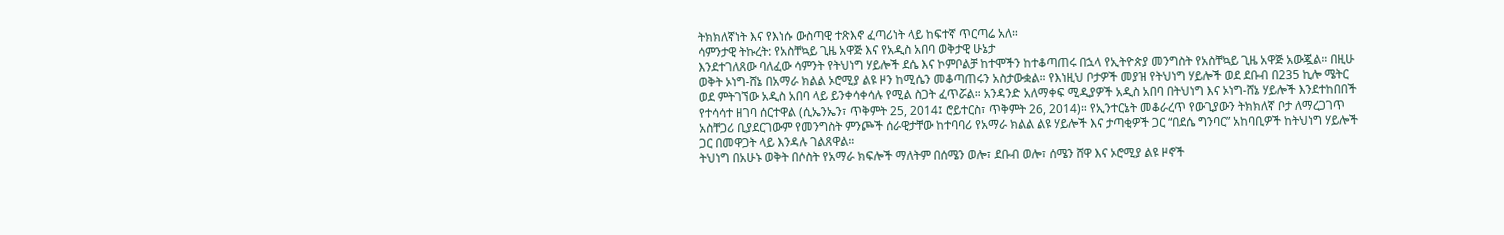ትክክለኛነት እና የእነሱ ውስጣዊ ተጽእኖ ፈጣሪነት ላይ ከፍተኛ ጥርጣሬ አለ።
ሳምንታዊ ትኩረት: የአስቸኳይ ጊዜ አዋጅ እና የአዲስ አበባ ወቅታዊ ሁኔታ
እንደተገለጸው ባለፈው ሳምንት የትህነግ ሃይሎች ደሴ እና ኮምቦልቻ ከተሞችን ከተቆጣጠሩ በኋላ የኢትዮጵያ መንግስት የአስቸኳይ ጊዜ አዋጅ አውጇል። በዚሁ ወቅት ኦነግ-ሸኔ በአማራ ክልል ኦሮሚያ ልዩ ዞን ከሚሴን መቆጣጠሩን አስታውቋል። የእነዚህ ቦታዎች መያዝ የትህነግ ሃይሎች ወደ ደቡብ በ235 ኪሎ ሜትር ወደ ምትገኘው አዲስ አበባ ላይ ይንቀሳቀሳሉ የሚል ስጋት ፈጥሯል። አንዳንድ አለማቀፍ ሚዲያዎች አዲስ አበባ በትህነግ እና ኦነግ-ሸኔ ሃይሎች እንደተከበበች የተሳሳተ ዘገባ ሰርተዋል (ሲኤንኤን፣ ጥቅምት 25, 2014፤ ሮይተርስ፣ ጥቅምት 26, 2014)። የኢንተርኔት መቆራረጥ የውጊያውን ትክክለኛ ቦታ ለማረጋገጥ አስቸጋሪ ቢያደርገውም የመንግስት ምንጮች ሰራዊታቸው ከተባባሪ የአማራ ክልል ልዩ ሃይሎች እና ታጣቂዎች ጋር “በደሴ ግንባር” አከባቢዎች ከትህነግ ሃይሎች ጋር በመዋጋት ላይ እንዳሉ ገልጸዋል።
ትህነግ በአሁኑ ወቅት በሶስት የአማራ ክፍሎች ማለትም በሰሜን ወሎ፣ ደቡብ ወሎ፣ ሰሜን ሸዋ እና ኦሮሚያ ልዩ ዞኖች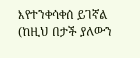እየተንቀሳቀሰ ይገኛል (ከዚህ በታች ያለውን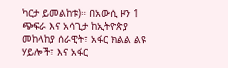ካርታ ይመልከቱ)። በአውሲ ዞን 1 ጭፍራ እና አሳጊታ ከኢትዮጵያ መከላከያ ሰራዊት፣ አፋር ክልል ልዩ ሃይሎች፣ እና አፋር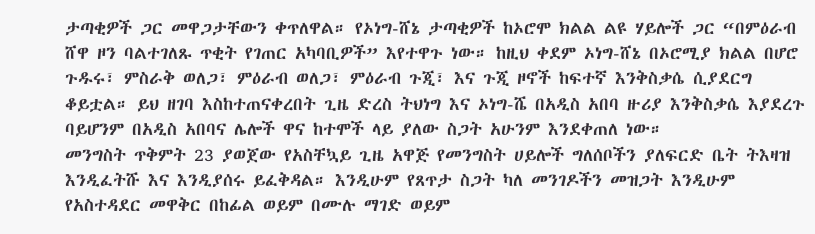ታጣቂዎች ጋር መዋጋታቸውን ቀጥለዋል። የኦነግ-ሸኔ ታጣቂዎች ከኦሮሞ ክልል ልዩ ሃይሎች ጋር “በምዕራብ ሸዋ ዞን ባልተገለጹ ጥቂት የገጠር አካባቢዎች” እየተዋጉ ነው። ከዚህ ቀደም ኦነግ-ሸኔ በኦሮሚያ ክልል በሆሮ ጉዱሩ፣ ምስራቅ ወለጋ፣ ምዕራብ ወለጋ፣ ምዕራብ ጉጂ፣ እና ጉጂ ዞኖች ከፍተኛ እንቅስቃሴ ሲያደርግ ቆይቷል። ይህ ዘገባ እስከተጠናቀረበት ጊዜ ድረስ ትህነግ እና ኦነግ-ሼ በአዲስ አበባ ዙሪያ እንቅስቃሴ እያደረጉ ባይሆንም በአዲስ አበባና ሌሎች ዋና ከተሞች ላይ ያለው ስጋት አሁንም እንደቀጠለ ነው።
መንግስት ጥቅምት 23 ያወጀው የአስቸኳይ ጊዜ አዋጅ የመንግስት ሀይሎች ግለሰቦችን ያለፍርድ ቤት ትእዛዝ እንዲፈትሹ እና እንዲያሰሩ ይፈቅዳል። እንዲሁም የጸጥታ ስጋት ካለ መንገዶችን መዝጋት እንዲሁም የአስተዳደር መዋቅር በከፊል ወይም በሙሉ ማገድ ወይም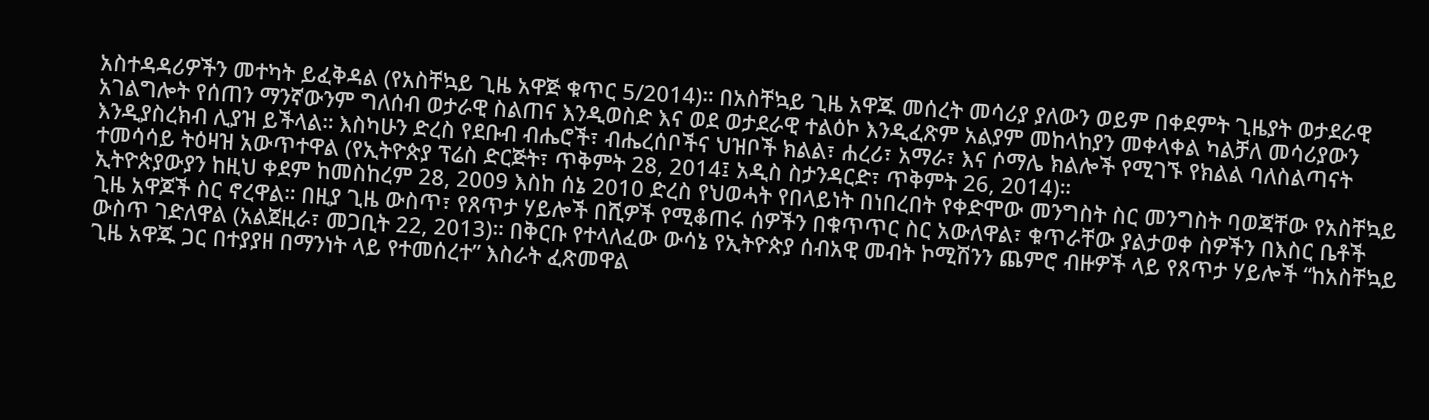አስተዳዳሪዎችን መተካት ይፈቅዳል (የአስቸኳይ ጊዜ አዋጅ ቁጥር 5/2014)። በአስቸኳይ ጊዜ አዋጁ መሰረት መሳሪያ ያለውን ወይም በቀደምት ጊዜያት ወታደራዊ አገልግሎት የሰጠን ማንኛውንም ግለሰብ ወታራዊ ስልጠና እንዲወስድ እና ወደ ወታደራዊ ተልዕኮ እንዲፈጽም አልያም መከላከያን መቀላቀል ካልቻለ መሳሪያውን እንዲያስረክብ ሊያዝ ይችላል። እስካሁን ድረስ የደቡብ ብሔሮች፣ ብሔረሰቦችና ህዝቦች ክልል፣ ሐረሪ፣ አማራ፣ እና ሶማሌ ክልሎች የሚገኙ የክልል ባለስልጣናት ተመሳሳይ ትዕዛዝ አውጥተዋል (የኢትዮጵያ ፕሬስ ድርጅት፣ ጥቅምት 28, 2014፤ አዲስ ስታንዳርድ፣ ጥቅምት 26, 2014)።
ኢትዮጵያውያን ከዚህ ቀደም ከመስከረም 28, 2009 እስከ ሰኔ 2010 ድረስ የህወሓት የበላይነት በነበረበት የቀድሞው መንግስት ስር መንግስት ባወጃቸው የአስቸኳይ ጊዜ አዋጆች ስር ኖረዋል። በዚያ ጊዜ ውስጥ፣ የጸጥታ ሃይሎች በሺዎች የሚቆጠሩ ሰዎችን በቁጥጥር ስር አውለዋል፣ ቁጥራቸው ያልታወቀ ስዎችን በእስር ቤቶች ውስጥ ገድለዋል (አልጀዚራ፣ መጋቢት 22, 2013)። በቅርቡ የተላለፈው ውሳኔ የኢትዮጵያ ሰብአዊ መብት ኮሚሽንን ጨምሮ ብዙዎች ላይ የጸጥታ ሃይሎች “ከአስቸኳይ ጊዜ አዋጁ ጋር በተያያዘ በማንነት ላይ የተመሰረተ” እስራት ፈጽመዋል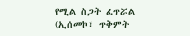የሚል ስጋት ፈጥሯል (ኢሰመኮ፣ ጥቅምት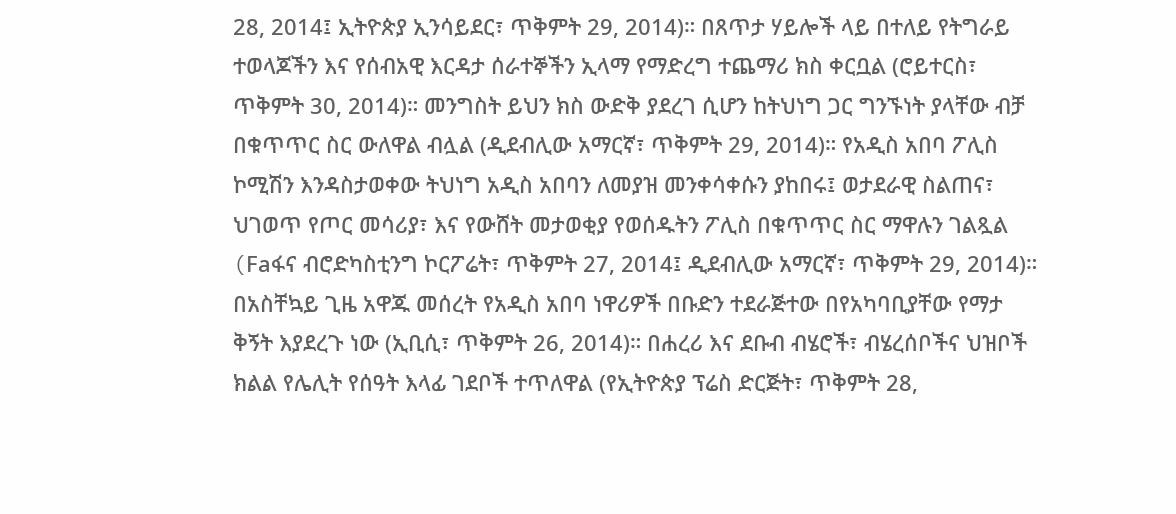28, 2014፤ ኢትዮጵያ ኢንሳይደር፣ ጥቅምት 29, 2014)። በጸጥታ ሃይሎች ላይ በተለይ የትግራይ ተወላጆችን እና የሰብአዊ እርዳታ ሰራተኞችን ኢላማ የማድረግ ተጨማሪ ክስ ቀርቧል (ሮይተርስ፣ ጥቅምት 30, 2014)። መንግስት ይህን ክስ ውድቅ ያደረገ ሲሆን ከትህነግ ጋር ግንኙነት ያላቸው ብቻ በቁጥጥር ስር ውለዋል ብሏል (ዲደብሊው አማርኛ፣ ጥቅምት 29, 2014)። የአዲስ አበባ ፖሊስ ኮሚሽን እንዳስታወቀው ትህነግ አዲስ አበባን ለመያዝ መንቀሳቀሱን ያከበሩ፤ ወታደራዊ ስልጠና፣ ህገወጥ የጦር መሳሪያ፣ እና የውሸት መታወቂያ የወሰዱትን ፖሊስ በቁጥጥር ስር ማዋሉን ገልጿል (Faፋና ብሮድካስቲንግ ኮርፖሬት፣ ጥቅምት 27, 2014፤ ዲደብሊው አማርኛ፣ ጥቅምት 29, 2014)።
በአስቸኳይ ጊዜ አዋጁ መሰረት የአዲስ አበባ ነዋሪዎች በቡድን ተደራጅተው በየአካባቢያቸው የማታ ቅኝት እያደረጉ ነው (ኢቢሲ፣ ጥቅምት 26, 2014)። በሐረሪ እና ደቡብ ብሄሮች፣ ብሄረሰቦችና ህዝቦች ክልል የሌሊት የሰዓት እላፊ ገደቦች ተጥለዋል (የኢትዮጵያ ፕሬስ ድርጅት፣ ጥቅምት 28,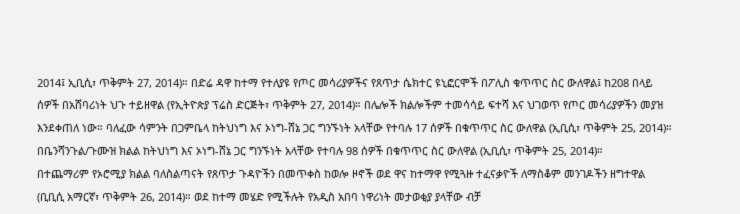2014፤ ኢቢሲ፣ ጥቅምት 27, 2014)። በድሬ ዳዋ ከተማ የተለያዩ የጦር መሳሪያዎችና የጸጥታ ሴክተር ዩኒፎርሞች በፖሊስ ቁጥጥር ስር ውለዋል፤ ከ208 በላይ ሰዎች በአሸባሪነት ህጉ ተይዘዋል (የኢትዮጵያ ፕሬስ ድርጅት፣ ጥቅምት 27, 2014)። በሌሎች ክልሎችም ተመሳሳይ ፍተሻ እና ህገወጥ የጦር መሳሪያዎችን መያዝ እንደቀጠለ ነው። ባለፈው ሳምንት በጋምቤላ ከትህነግ እና ኦነግ-ሸኔ ጋር ግንኙነት አላቸው የተባሉ 17 ሰዎች በቁጥጥር ስር ውለዋል (ኢቢሲ፣ ጥቅምት 25, 2014)። በቤንሻንጉል/ጉሙዝ ክልል ከትህነግ እና ኦነግ-ሸኔ ጋር ግንኙነት አላቸው የተባሉ 98 ሰዎች በቁጥጥር ስር ውለዋል (ኢቢሲ፣ ጥቅምት 25, 2014)።
በተጨማሪም የኦሮሚያ ክልል ባለስልጣናት የጸጥታ ጉዳዮችን በመጥቀስ ከወሎ ዞኖች ወደ ዋና ከተማዋ የሚጓዙ ተፈናቃዮች ለማስቆም መንገዶችን ዘግተዋል (ቢቢሲ አማርኛ፣ ጥቅምት 26, 2014)። ወደ ከተማ መሄድ የሚችሉት የአዲስ አበባ ነዋሪነት መታወቂያ ያላቸው ብቻ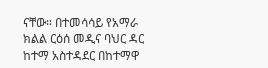ናቸው። በተመሳሳይ የአማራ ክልል ርዕሰ መዲና ባህር ዳር ከተማ አስተዳደር በከተማዋ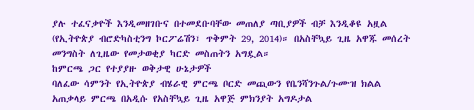ያሉ ተፈናቃዮች እንዲመዘገቡና በተመደቡባቸው መጠለያ ጣቢያዎች ብቻ እንዲቆዩ አዟል (የኢትዮጵያ ብሮድካስቲንግ ኮርፖሬሽን፣ ጥቅምት 29, 2014)። በአስቸኳይ ጊዜ አዋጁ መሰረት መንግስት ለጊዜው የመታወቂያ ካርድ መስጠትን አግዷል።
ከምርጫ ጋር የተያያዙ ወቅታዊ ሁኔታዎች
ባለፈው ሳምንት የኢትዮጵያ ብሄራዊ ምርጫ ቦርድ መጪውን የቤንሻንጉል/ጉሙዝ ክልል አጠቃላይ ምርጫ በአዲሱ የአስቸኳይ ጊዜ አዋጅ ምክንያት አግዶታል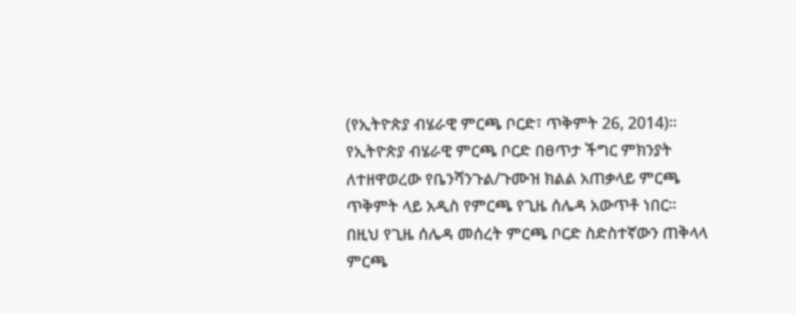(የኢትዮጵያ ብሄራዊ ምርጫ ቦርድ፣ ጥቅምት 26, 2014)። የኢትዮጵያ ብሄራዊ ምርጫ ቦርድ በፀጥታ ችግር ምክንያት ለተዘዋወረው የቤንሻንጉል/ጉሙዝ ክልል አጠቃላይ ምርጫ ጥቅምት ላይ አዲስ የምርጫ የጊዜ ሰሌዳ አውጥቶ ነበር። በዚህ የጊዜ ሰሌዳ መሰረት ምርጫ ቦርድ ስድስተኛውን ጠቅላላ ምርጫ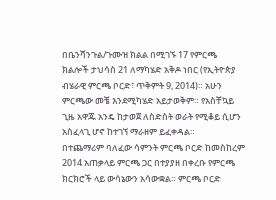በቤንሻንጉል/ጉሙዝ ክልል በሚገኙ 17 የምርጫ ክልሎች ታህሳስ 21 ለማካሄድ አቅዶ ነበር (የኢትዮጵያ ብሄራዊ ምርጫ ቦርድ፣ ጥቅምት 9, 2014)። አሁን ምርጫው መቼ እንደሚካሄድ አይታወቅም። የአስቸኳይ ጊዜ አዋጁ አንዴ ከታወጀ ለስድስት ወራት የሚቆይ ሲሆን አስፈላጊ ሆኖ ከተገኘ ማራዘም ይፈቀዳል።
በተጨማሪም ባለፈው ሳምንት ምርጫ ቦርድ ከመስከረም 2014 አጠቃላይ ምርጫ ጋር በተያያዘ በቀረቡ የምርጫ ክርክሮች ላይ ውሳኔውን አሳውቋል። ምርጫ ቦርድ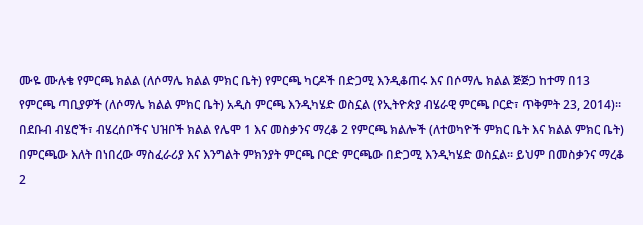ሙዬ ሙሉቄ የምርጫ ክልል (ለሶማሌ ክልል ምክር ቤት) የምርጫ ካርዶች በድጋሚ እንዲቆጠሩ እና በሶማሌ ክልል ጅጅጋ ከተማ በ13 የምርጫ ጣቢያዎች (ለሶማሌ ክልል ምክር ቤት) አዲስ ምርጫ እንዲካሄድ ወስኗል (የኢትዮጵያ ብሄራዊ ምርጫ ቦርድ፣ ጥቅምት 23, 2014)። በደቡብ ብሄሮች፣ ብሄረሰቦችና ህዝቦች ክልል የሌሞ 1 እና መስቃንና ማረቆ 2 የምርጫ ክልሎች (ለተወካዮች ምክር ቤት እና ክልል ምክር ቤት) በምርጫው እለት በነበረው ማስፈራሪያ እና እንግልት ምክንያት ምርጫ ቦርድ ምርጫው በድጋሚ እንዲካሄድ ወስኗል። ይህም በመስቃንና ማረቆ 2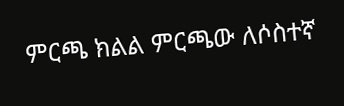ምርጫ ክልል ምርጫው ለሶስተኛ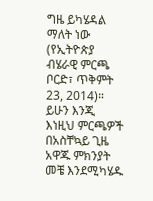ግዜ ይካሄዳል ማለት ነው (የኢትዮጵያ ብሄራዊ ምርጫ ቦርድ፣ ጥቅምት 23, 2014)። ይሁን እንጂ እነዚህ ምርጫዎች በአስቸኳይ ጊዜ አዋጁ ምክንያት መቼ እንደሚካሄዱ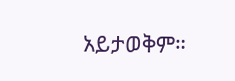አይታወቅም።